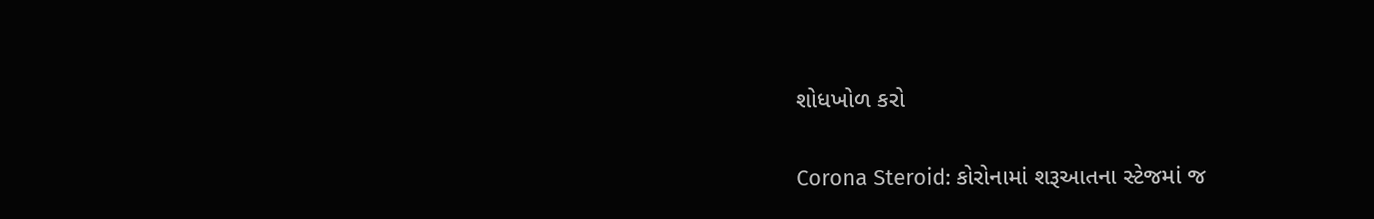શોધખોળ કરો

Corona Steroid: કોરોનામાં શરૂઆતના સ્ટેજમાં જ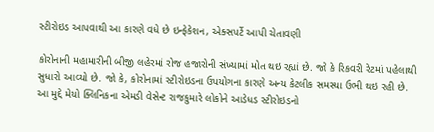સ્ટીરોઇડ આપવાથી આ કારણે વધે છે ઇન્ફેકેશન, એક્સપર્ટે આપી ચેતાવણી

કોરોનાની મહામારીની બીજી લહેરમાં રોજ હજારોની સંખ્યામાં મોત થઇ રહ્યાં છે. જો કે રિકવરી રેટમાં પહેલાથી સુધારો આવ્યો છે. જો કે, કોરોનામાં સ્ટીરોઇડના ઉપયોગના કારણે અન્ય કેટલીક સમસ્યા ઉભી થઇ રહી છે. આ મુદ્દે મેયો ક્લિનિકના એમડી વેસેન્ટ રાજકુમારે લોકોને આડેધડ સ્ટીરોઇડનો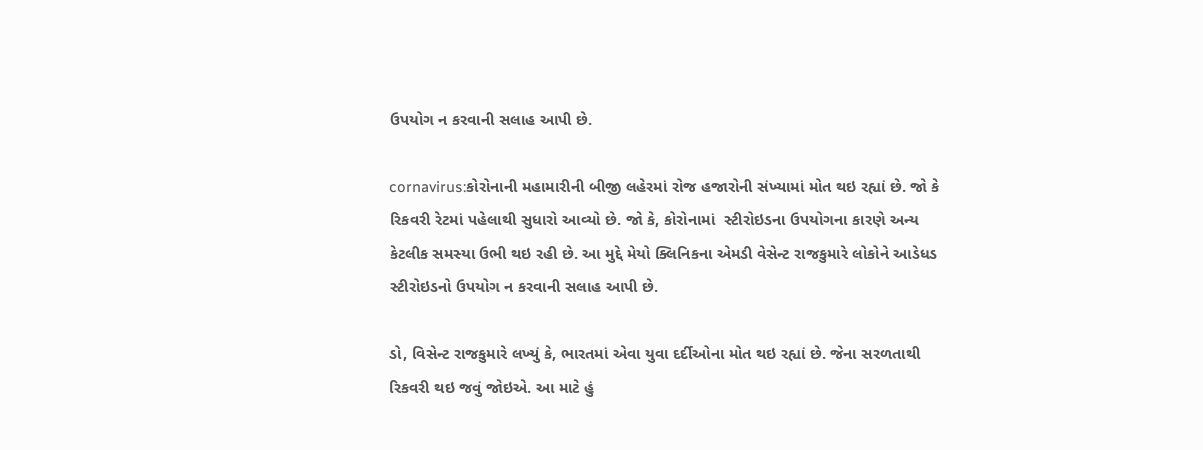ઉપયોગ ન કરવાની સલાહ આપી છે.

cornavirus:કોરોનાની મહામારીની બીજી લહેરમાં રોજ હજારોની સંખ્યામાં મોત થઇ રહ્યાં છે. જો કે રિકવરી રેટમાં પહેલાથી સુધારો આવ્યો છે. જો કે, કોરોનામાં  સ્ટીરોઇડના ઉપયોગના કારણે અન્ય કેટલીક સમસ્યા ઉભી થઇ રહી છે. આ મુદ્દે મેયો ક્લિનિકના એમડી વેસેન્ટ રાજકુમારે લોકોને આડેધડ સ્ટીરોઇડનો ઉપયોગ ન કરવાની સલાહ આપી છે.

ડો, વિસેન્ટ રાજકુમારે લખ્યું કે, ભારતમાં એવા યુવા દર્દીઓના મોત થઇ રહ્યાં છે. જેના સરળતાથી રિકવરી થઇ જવું જોઇએ. આ માટે હું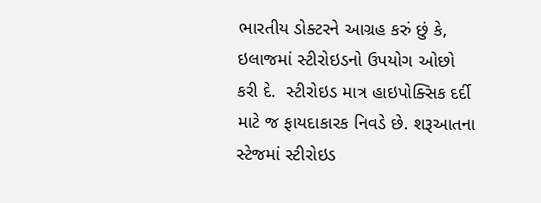ભારતીય ડોક્ટરને આગ્રહ કરું છું કે, ઇલાજમાં સ્ટીરોઇડનો ઉપયોગ ઓછો કરી દે.  સ્ટીરોઇડ માત્ર હાઇપોક્સિક દર્દી માટે જ ફાયદાકારક નિવડે છે. શરૂઆતના સ્ટેજમાં સ્ટીરોઇડ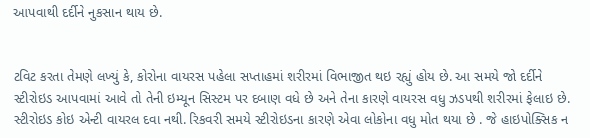આપવાથી દર્દીને નુકસાન થાય છે.


ટવિટ કરતા તેમણે લખ્યું કે, કોરોના વાયરસ પહેલા સપ્તાહમાં શરીરમાં વિભાજીત થઇ રહ્યું હોય છે. આ સમયે જો દર્દીને સ્ટીરોઇડ આપવામાં આવે તો તેની ઇમ્યૂન સિસ્ટમ પર દબાણ વધે છે અને તેના કારણે વાયરસ વધુ ઝડપથી શરીરમાં ફેલાઇ છે. સ્ટીરોઇડ કોઇ એન્ટી વાયરલ દવા નથી. રિકવરી સમયે સ્ટીરોઇડના કારણે એવા લોકોના વધુ મોત થયા છે . જે હાઇપોક્સિક ન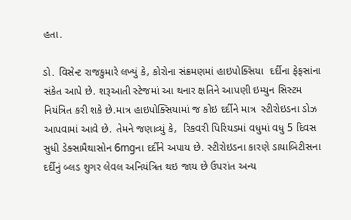હતા.

ડો. વિસેન્ટ રાજકુમારે લખ્યું કે, કોરોના સંક્રમણમાં હાઇપોક્સિયા  દર્દીના ફેફસાંના સંકેત આપે છે. શરૂઆતી સ્ટેજમાં આ થનાર ક્ષતિને આપણી ઇમ્યુન સિસ્ટમ નિયંત્રિત કરી શકે છે.માત્ર હાઇપોક્સિયામાં જ કોઇ દર્દીને માત્ર  સ્ટીરોઇડના ડોઝ આપવામાં આવે છે. તેમને જણાવ્યું કે,  રિકવરી પિરિયડમાં વધુમાં વધુ 5 દિવસ સુધી ડેક્સામૈથાસોન 6mgના દર્દીને અપાય છે. સ્ટીરોઇડના કારણે ડાયાબિટીસના દર્દીનું બ્લડ શુગર લેવલ અનિયંત્રિત થઇ જાય છે ઉપરાંત અન્ય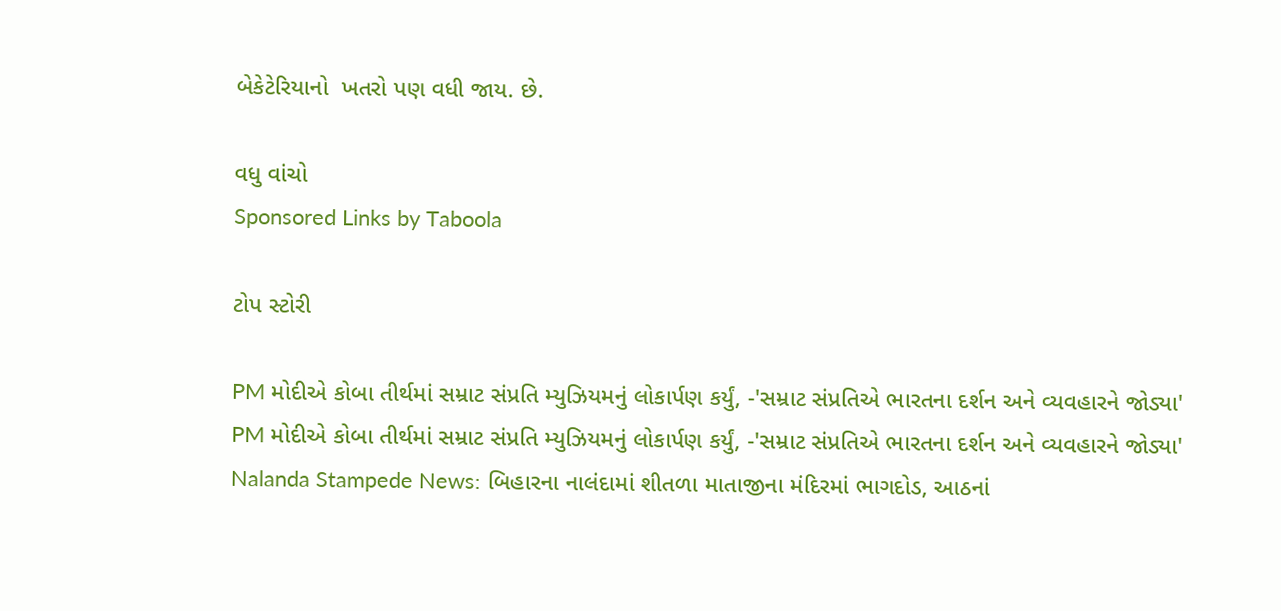બેકેટેરિયાનો  ખતરો પણ વધી જાય. છે.

વધુ વાંચો
Sponsored Links by Taboola

ટોપ સ્ટોરી

PM મોદીએ કોબા તીર્થમાં સમ્રાટ સંપ્રતિ મ્યુઝિયમનું લોકાર્પણ કર્યું, -'સમ્રાટ સંપ્રતિએ ભારતના દર્શન અને વ્યવહારને જોડ્યા'
PM મોદીએ કોબા તીર્થમાં સમ્રાટ સંપ્રતિ મ્યુઝિયમનું લોકાર્પણ કર્યું, -'સમ્રાટ સંપ્રતિએ ભારતના દર્શન અને વ્યવહારને જોડ્યા'
Nalanda Stampede News: બિહારના નાલંદામાં શીતળા માતાજીના મંદિરમાં ભાગદોડ, આઠનાં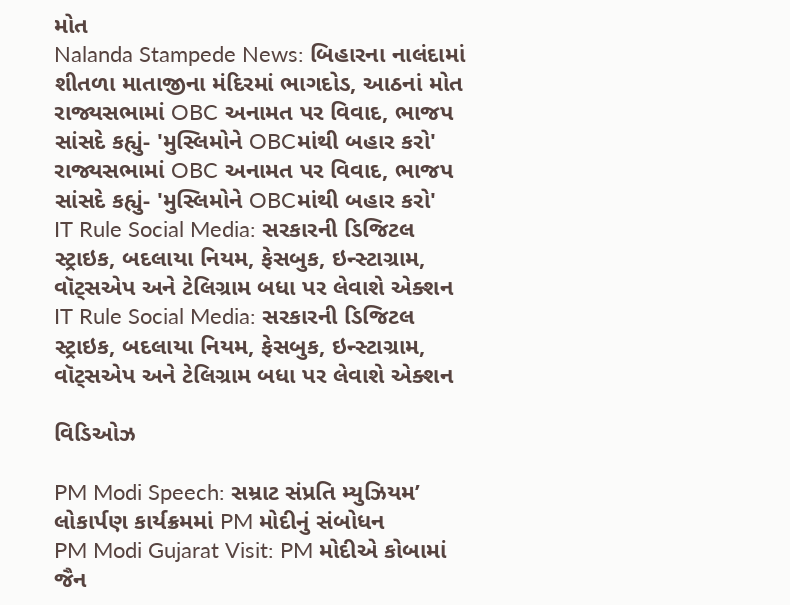મોત
Nalanda Stampede News: બિહારના નાલંદામાં શીતળા માતાજીના મંદિરમાં ભાગદોડ, આઠનાં મોત
રાજ્યસભામાં OBC અનામત પર વિવાદ, ભાજપ સાંસદે કહ્યું- 'મુસ્લિમોને OBCમાંથી બહાર કરો'
રાજ્યસભામાં OBC અનામત પર વિવાદ, ભાજપ સાંસદે કહ્યું- 'મુસ્લિમોને OBCમાંથી બહાર કરો'
IT Rule Social Media: સરકારની ડિજિટલ સ્ટ્રાઇક, બદલાયા નિયમ, ફેસબુક, ઇન્સ્ટાગ્રામ, વૉટ્સએપ અને ટેલિગ્રામ બધા પર લેવાશે એક્શન
IT Rule Social Media: સરકારની ડિજિટલ સ્ટ્રાઇક, બદલાયા નિયમ, ફેસબુક, ઇન્સ્ટાગ્રામ, વૉટ્સએપ અને ટેલિગ્રામ બધા પર લેવાશે એક્શન

વિડિઓઝ

PM Modi Speech: સમ્રાટ સંપ્રતિ મ્યુઝિયમ’ લોકાર્પણ કાર્યક્રમમાં PM મોદીનું સંબોધન
PM Modi Gujarat Visit: PM મોદીએ કોબામાં જૈન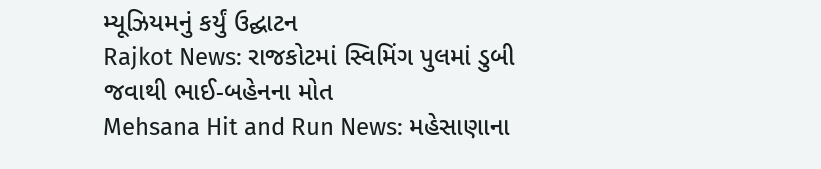મ્યૂઝિયમનું કર્યું ઉદ્ઘાટન
Rajkot News: રાજકોટમાં સ્વિમિંગ પુલમાં ડુબી જવાથી ભાઈ-બહેનના મોત
Mehsana Hit and Run News: મહેસાણાના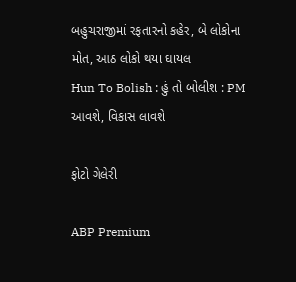બહુચરાજીમાં રફતારનો કહેર, બે લોકોના મોત, આઠ લોકો થયા ઘાયલ
Hun To Bolish : હું તો બોલીશ : PM આવશે, વિકાસ લાવશે

ફોટો ગેલેરી

ABP Premium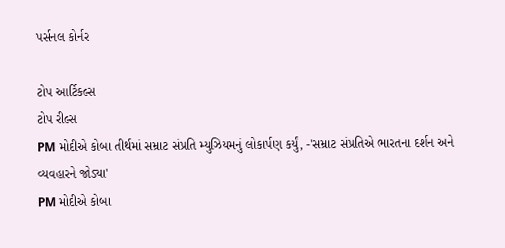પર્સનલ કોર્નર

ટોપ આર્ટિકલ્સ
ટોપ રીલ્સ
PM મોદીએ કોબા તીર્થમાં સમ્રાટ સંપ્રતિ મ્યુઝિયમનું લોકાર્પણ કર્યું, -'સમ્રાટ સંપ્રતિએ ભારતના દર્શન અને વ્યવહારને જોડ્યા'
PM મોદીએ કોબા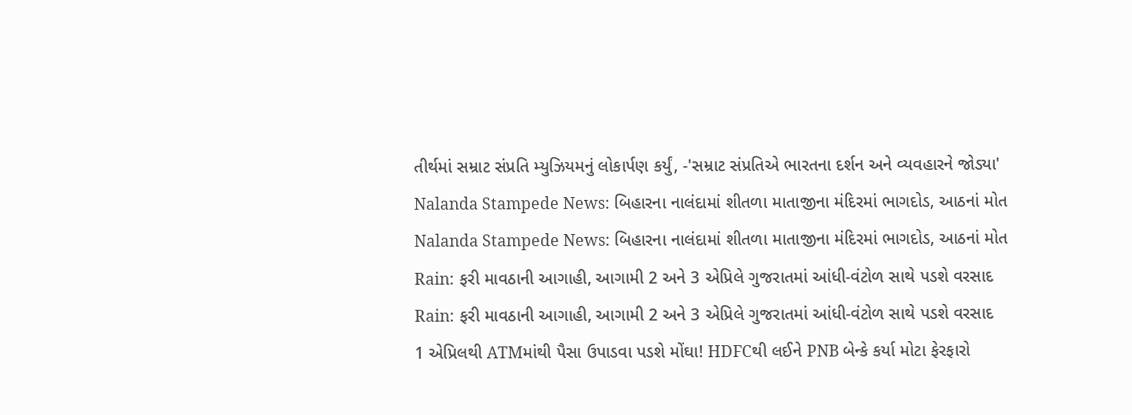તીર્થમાં સમ્રાટ સંપ્રતિ મ્યુઝિયમનું લોકાર્પણ કર્યું, -'સમ્રાટ સંપ્રતિએ ભારતના દર્શન અને વ્યવહારને જોડ્યા'
Nalanda Stampede News: બિહારના નાલંદામાં શીતળા માતાજીના મંદિરમાં ભાગદોડ, આઠનાં મોત
Nalanda Stampede News: બિહારના નાલંદામાં શીતળા માતાજીના મંદિરમાં ભાગદોડ, આઠનાં મોત
Rain: ફરી માવઠાની આગાહી, આગામી 2 અને 3 એપ્રિલે ગુજરાતમાં આંધી-વંટોળ સાથે પડશે વરસાદ
Rain: ફરી માવઠાની આગાહી, આગામી 2 અને 3 એપ્રિલે ગુજરાતમાં આંધી-વંટોળ સાથે પડશે વરસાદ
1 એપ્રિલથી ATMમાંથી પૈસા ઉપાડવા પડશે મોંઘા! HDFCથી લઈને PNB બેન્કે કર્યા મોટા ફેરફારો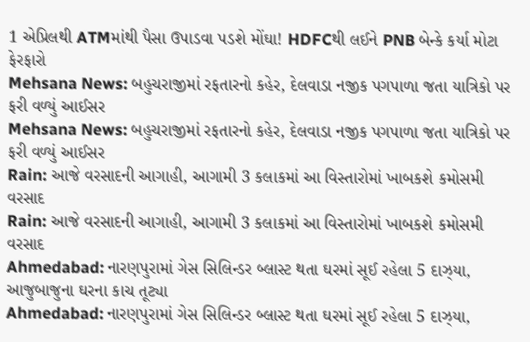1 એપ્રિલથી ATMમાંથી પૈસા ઉપાડવા પડશે મોંઘા! HDFCથી લઈને PNB બેન્કે કર્યા મોટા ફેરફારો
Mehsana News: બહુચરાજીમાં રફતારનો કહેર, દેલવાડા નજીક પગપાળા જતા યાત્રિકો પર ફરી વળ્યું આઈસર
Mehsana News: બહુચરાજીમાં રફતારનો કહેર, દેલવાડા નજીક પગપાળા જતા યાત્રિકો પર ફરી વળ્યું આઈસર
Rain: આજે વરસાદની આગાહી, આગામી 3 કલાકમાં આ વિસ્તારોમાં ખાબકશે કમોસમી વરસાદ
Rain: આજે વરસાદની આગાહી, આગામી 3 કલાકમાં આ વિસ્તારોમાં ખાબકશે કમોસમી વરસાદ
Ahmedabad: નારણપુરામાં ગેસ સિલિન્ડર બ્લાસ્ટ થતા ઘરમાં સૂઈ રહેલા 5 દાઝ્યા, આજુબાજુના ઘરના કાચ તૂટ્યા
Ahmedabad: નારણપુરામાં ગેસ સિલિન્ડર બ્લાસ્ટ થતા ઘરમાં સૂઈ રહેલા 5 દાઝ્યા,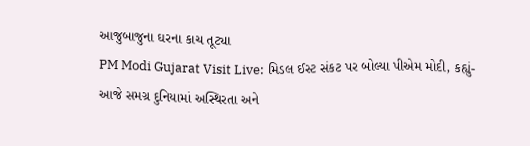આજુબાજુના ઘરના કાચ તૂટ્યા
PM Modi Gujarat Visit Live: મિડલ ઈસ્ટ સંકટ પર બોલ્યા પીએમ મોદી, કહ્યું- આજે સમગ્ર દુનિયામાં અસ્થિરતા અને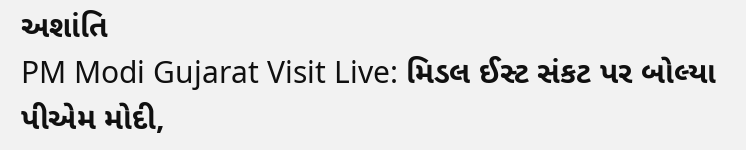અશાંતિ
PM Modi Gujarat Visit Live: મિડલ ઈસ્ટ સંકટ પર બોલ્યા પીએમ મોદી,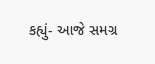કહ્યું- આજે સમગ્ર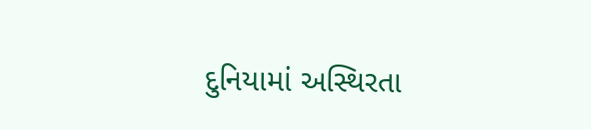દુનિયામાં અસ્થિરતા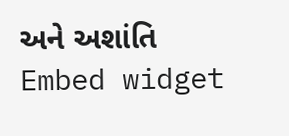અને અશાંતિ
Embed widget